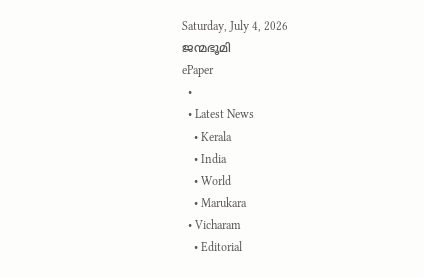Saturday, July 4, 2026
ജന്മഭൂമി
ePaper
  •
  • Latest News
    • Kerala
    • India
    • World
    • Marukara
  • Vicharam
    • Editorial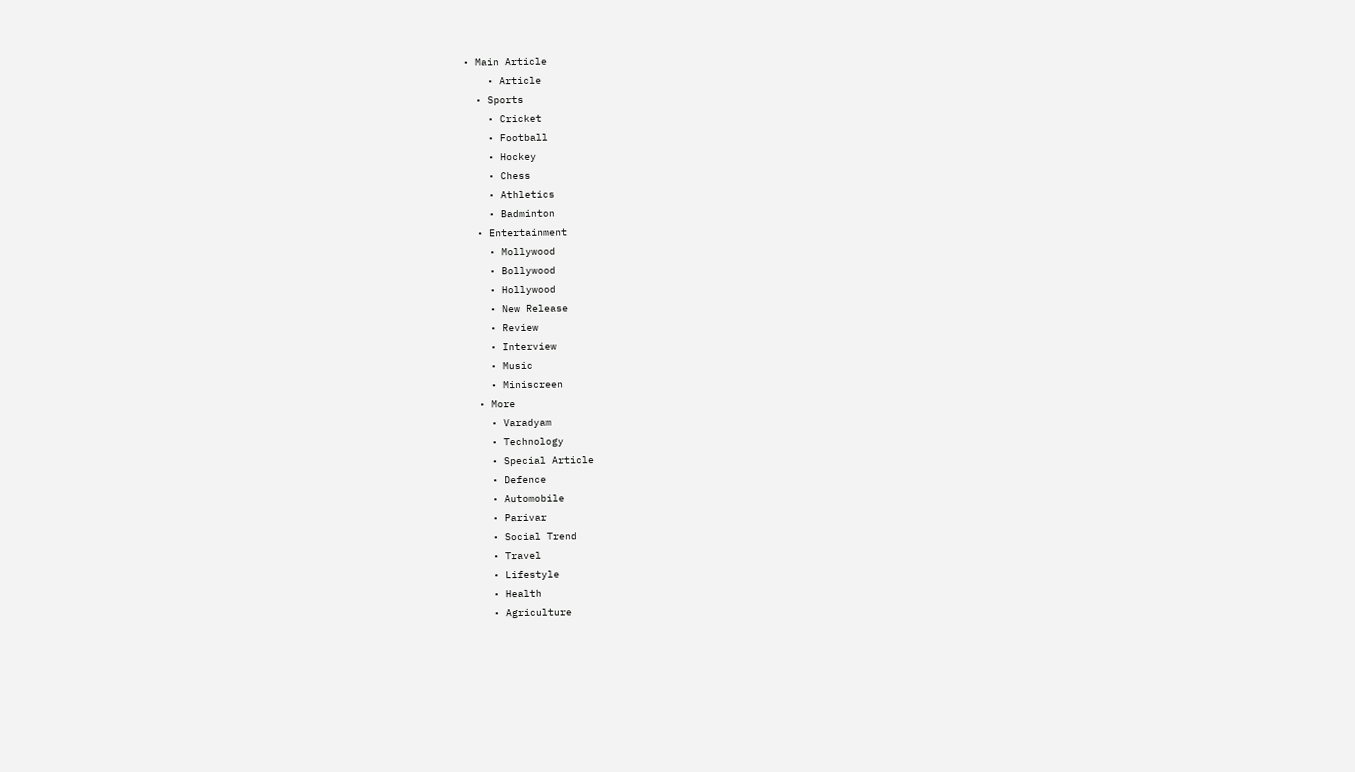• Main Article
    • Article
  • Sports
    • Cricket
    • Football
    • Hockey
    • Chess
    • Athletics
    • Badminton
  • Entertainment
    • Mollywood
    • Bollywood
    • Hollywood
    • New Release
    • Review
    • Interview
    • Music
    • Miniscreen
  • More
    • Varadyam
    • Technology
    • Special Article
    • Defence
    • Automobile
    • Parivar
    • Social Trend
    • Travel
    • Lifestyle
    • Health
    • Agriculture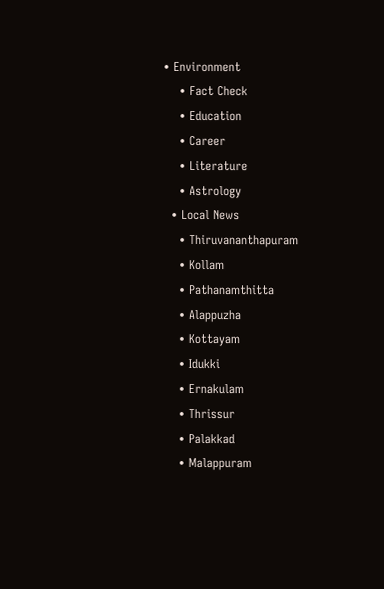• Environment
    • Fact Check
    • Education
    • Career
    • Literature
    • Astrology
  • Local News
    • Thiruvananthapuram
    • Kollam
    • Pathanamthitta
    • Alappuzha
    • Kottayam
    • Idukki
    • Ernakulam
    • Thrissur
    • Palakkad
    • Malappuram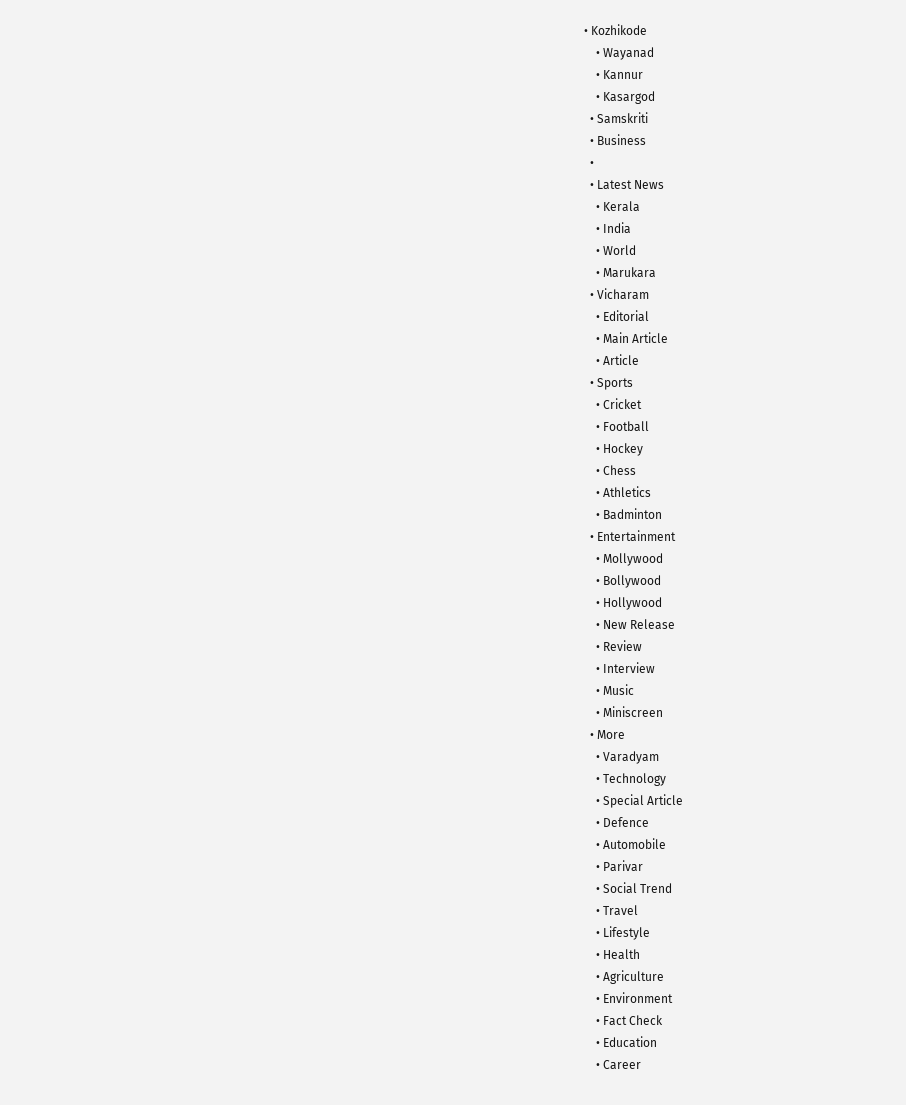• Kozhikode
    • Wayanad
    • Kannur
    • Kasargod
  • Samskriti
  • Business
  •
  • Latest News
    • Kerala
    • India
    • World
    • Marukara
  • Vicharam
    • Editorial
    • Main Article
    • Article
  • Sports
    • Cricket
    • Football
    • Hockey
    • Chess
    • Athletics
    • Badminton
  • Entertainment
    • Mollywood
    • Bollywood
    • Hollywood
    • New Release
    • Review
    • Interview
    • Music
    • Miniscreen
  • More
    • Varadyam
    • Technology
    • Special Article
    • Defence
    • Automobile
    • Parivar
    • Social Trend
    • Travel
    • Lifestyle
    • Health
    • Agriculture
    • Environment
    • Fact Check
    • Education
    • Career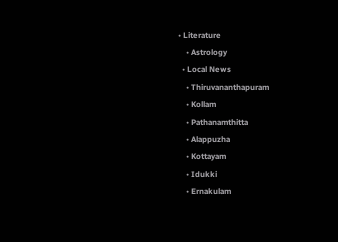• Literature
    • Astrology
  • Local News
    • Thiruvananthapuram
    • Kollam
    • Pathanamthitta
    • Alappuzha
    • Kottayam
    • Idukki
    • Ernakulam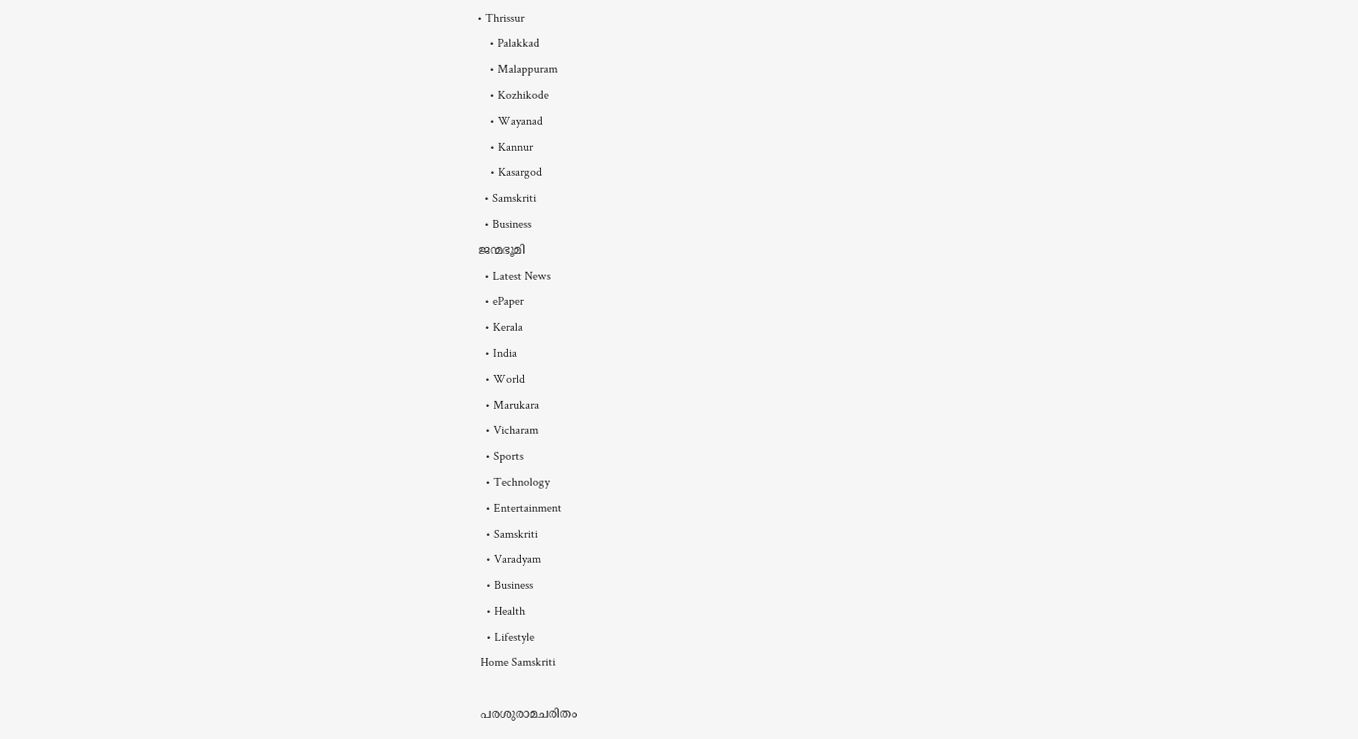• Thrissur
    • Palakkad
    • Malappuram
    • Kozhikode
    • Wayanad
    • Kannur
    • Kasargod
  • Samskriti
  • Business
ജന്മഭൂമി
  • Latest News
  • ePaper
  • Kerala
  • India
  • World
  • Marukara
  • Vicharam
  • Sports
  • Technology
  • Entertainment
  • Samskriti
  • Varadyam
  • Business
  • Health
  • Lifestyle
Home Samskriti

പരശുരാമചരിതം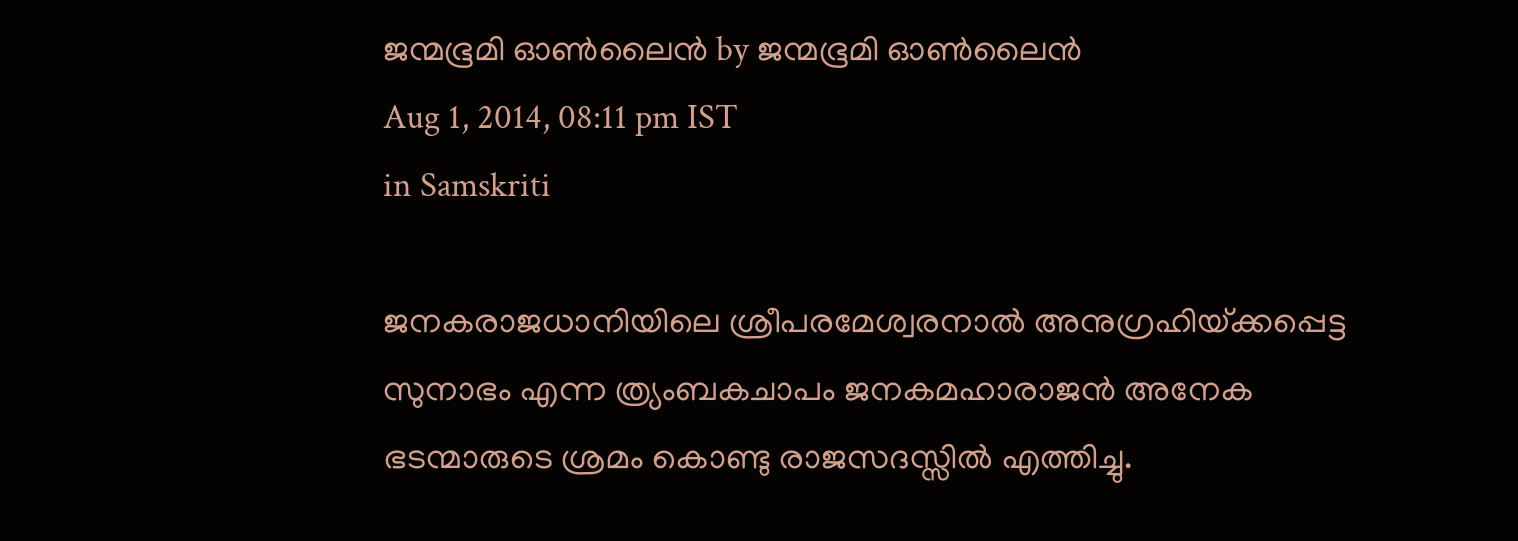ജന്മഭൂമി ഓണ്‍ലൈന്‍ by ജന്മഭൂമി ഓണ്‍ലൈന്‍
Aug 1, 2014, 08:11 pm IST
in Samskriti

ജനകരാജധാനിയിലെ ശ്രീപരമേശ്വരനാല്‍ അനുഗ്രഹിയ്‌ക്കപ്പെട്ട സുനാഭം എന്ന ത്ര്യംബകചാപം ജനകമഹാരാജന്‍ അനേക ഭടന്മാരുടെ ശ്രമം കൊണ്ടു രാജസദസ്സില്‍ എത്തിച്ചു.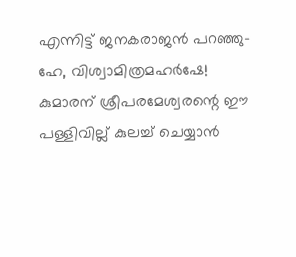എന്നിട്ട് ജനകരാജന്‍ പറഞ്ഞു- ഹേ, വിശ്വാമിത്രമഹര്‍ഷേ! കുമാരന് ശ്രീപരമേശ്വരന്റെ ഈ പള്ളിവില്ല് കുലച്ച് ചെയ്യാന്‍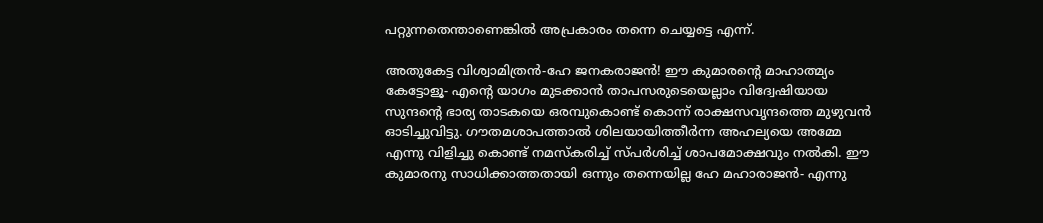പറ്റുന്നതെന്താണെങ്കില്‍ അപ്രകാരം തന്നെ ചെയ്യട്ടെ എന്ന്.

അതുകേട്ട വിശ്വാമിത്രന്‍-ഹേ ജനകരാജന്‍! ഈ കുമാരന്റെ മാഹാത്മ്യം കേട്ടോളൂ- എന്റെ യാഗം മുടക്കാന്‍ താപസരുടെയെല്ലാം വിദ്വേഷിയായ സുന്ദന്റെ ഭാര്യ താടകയെ ഒരമ്പുകൊണ്ട് കൊന്ന് രാക്ഷസവൃന്ദത്തെ മുഴുവന്‍ ഓടിച്ചുവിട്ടു. ഗൗതമശാപത്താല്‍ ശിലയായിത്തീര്‍ന്ന അഹല്യയെ അമ്മേ എന്നു വിളിച്ചു കൊണ്ട് നമസ്‌കരിച്ച് സ്പര്‍ശിച്ച് ശാപമോക്ഷവും നല്‍കി. ഈ കുമാരനു സാധിക്കാത്തതായി ഒന്നും തന്നെയില്ല ഹേ മഹാരാജന്‍- എന്നു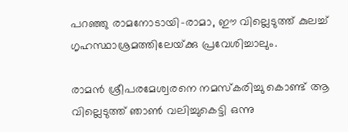പറഞ്ഞു രാമനോടായി-രാമാ, ഈ വില്ലെടുത്ത് കുലച്ച് ഗൃഹസ്ഥാശ്രമത്തിലേയ്‌ക്കു പ്രവേശിച്ചാലും.

രാമന്‍ ശ്രീപരമേശ്വരനെ നമസ്‌കരിച്ചു കൊണ്ട് ആ വില്ലെടുത്ത് ഞാണ്‍ വലിച്ചുകെട്ടി ഒന്നു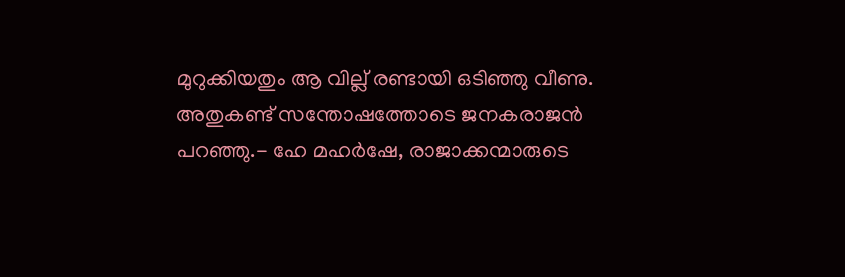മുറുക്കിയതും ആ വില്ല് രണ്ടായി ഒടിഞ്ഞു വീണു. അതുകണ്ട് സന്തോഷത്തോടെ ജനകരാജന്‍ പറഞ്ഞു.- ഹേ മഹര്‍ഷേ, രാജാക്കന്മാരുടെ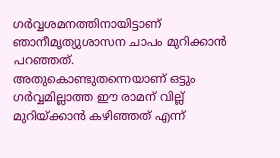ഗര്‍വ്വശമനത്തിനായിട്ടാണ് ഞാനീമൃത്യുശാസന ചാപം മുറിക്കാന്‍ പറഞ്ഞത്. അതുകൊണ്ടുതന്നെയാണ് ഒട്ടും ഗര്‍വ്വമില്ലാത്ത ഈ രാമന് വില്ല് മുറിയ്‌ക്കാന്‍ കഴിഞ്ഞത് എന്ന്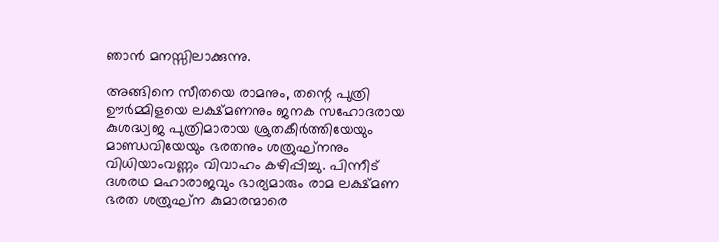ഞാന്‍ മനസ്സിലാക്കുന്നു.

അങ്ങിനെ സീതയെ രാമനും, തന്റെ പുത്രി ഊര്‍മ്മിളയെ ലക്ഷ്മണനും ജനക സഹോദരായ കുശദ്ധ്വജ പുത്രിമാരായ ശ്രുതകീര്‍ത്തിയേയും മാണ്ഡവിയേയും ഭരതനും ശത്രുഘ്‌നനും വിധിയാംവണ്ണം വിവാഹം കഴിപ്പിച്ചു. പിന്നീട് ദശരഥ മഹാരാജവും ഭാര്യമാരും രാമ ലക്ഷ്മണ ഭരത ശത്രുഘ്‌ന കുമാരന്മാരെ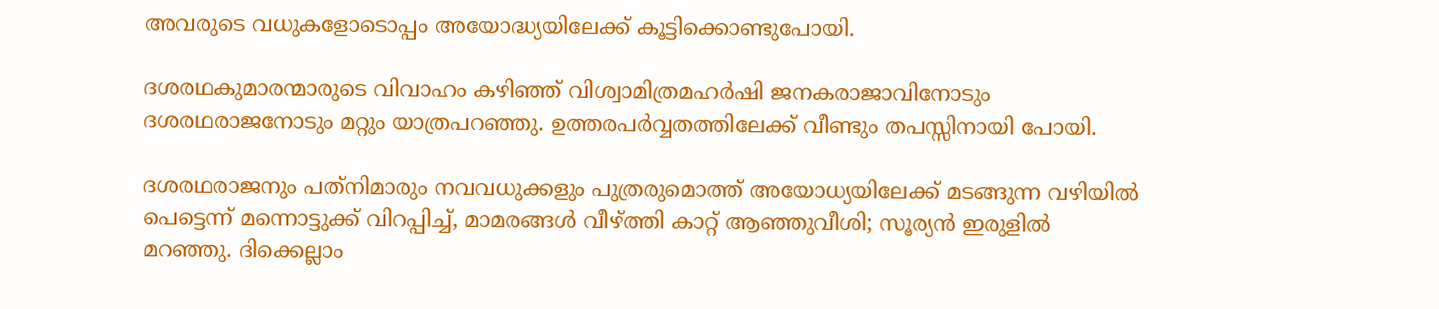അവരുടെ വധുകളോടൊപ്പം അയോദ്ധ്യയിലേക്ക് കൂട്ടിക്കൊണ്ടുപോയി.

ദശരഥകുമാരന്മാരുടെ വിവാഹം കഴിഞ്ഞ് വിശ്വാമിത്രമഹര്‍ഷി ജനകരാജാവിനോടും ദശരഥരാജനോടും മറ്റും യാത്രപറഞ്ഞു. ഉത്തരപര്‍വ്വതത്തിലേക്ക് വീണ്ടും തപസ്സിനായി പോയി.

ദശരഥരാജനും പത്‌നിമാരും നവവധുക്കളും പുത്രരുമൊത്ത് അയോധ്യയിലേക്ക് മടങ്ങുന്ന വഴിയില്‍ പെട്ടെന്ന് മന്നൊട്ടുക്ക് വിറപ്പിച്ച്, മാമരങ്ങള്‍ വീഴ്‌ത്തി കാറ്റ് ആഞ്ഞുവീശി; സൂര്യന്‍ ഇരുളില്‍ മറഞ്ഞു. ദിക്കെല്ലാം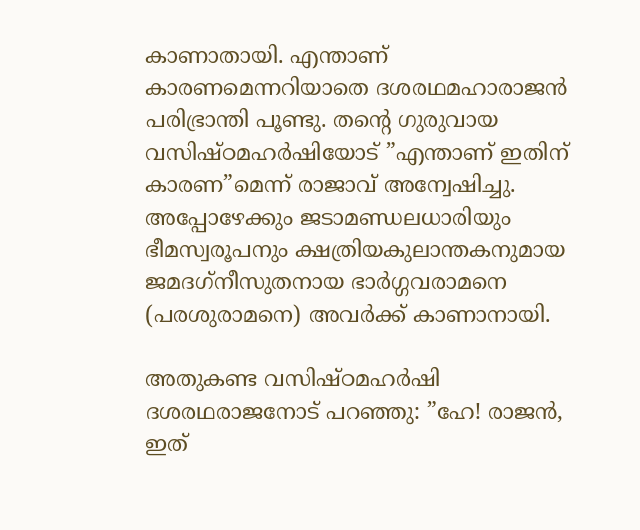കാണാതായി. എന്താണ് കാരണമെന്നറിയാതെ ദശരഥമഹാരാജന്‍ പരിഭ്രാന്തി പൂണ്ടു. തന്റെ ഗുരുവായ വസിഷ്ഠമഹര്‍ഷിയോട് ”എന്താണ് ഇതിന് കാരണ”മെന്ന് രാജാവ് അന്വേഷിച്ചു. അപ്പോഴേക്കും ജടാമണ്ഡലധാരിയും ഭീമസ്വരൂപനും ക്ഷത്രിയകുലാന്തകനുമായ ജമദഗ്‌നീസുതനായ ഭാര്‍ഗ്ഗവരാമനെ (പരശുരാമനെ) അവര്‍ക്ക് കാണാനായി.

അതുകണ്ട വസിഷ്ഠമഹര്‍ഷി ദശരഥരാജനോട് പറഞ്ഞു: ”ഹേ! രാജന്‍, ഇത്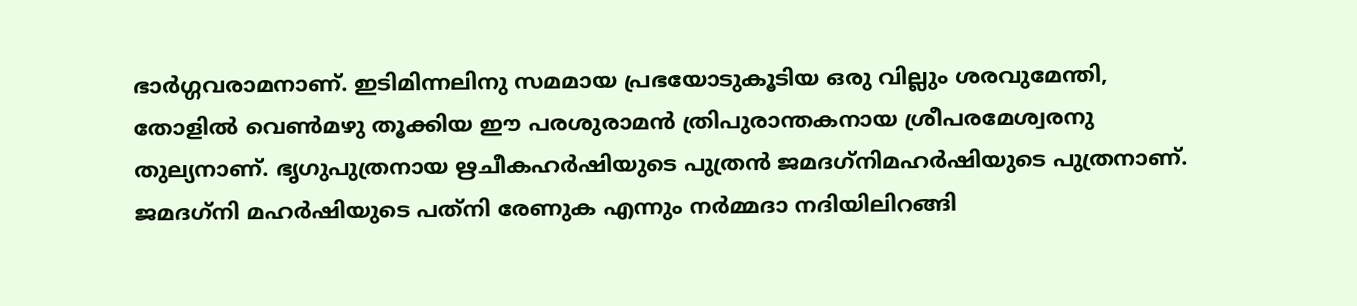ഭാര്‍ഗ്ഗവരാമനാണ്. ഇടിമിന്നലിനു സമമായ പ്രഭയോടുകൂടിയ ഒരു വില്ലും ശരവുമേന്തി, തോളില്‍ വെണ്‍മഴു തൂക്കിയ ഈ പരശുരാമന്‍ ത്രിപുരാന്തകനായ ശ്രീപരമേശ്വരനു തുല്യനാണ്. ഭൃഗുപുത്രനായ ഋചീകഹര്‍ഷിയുടെ പുത്രന്‍ ജമദഗ്‌നിമഹര്‍ഷിയുടെ പുത്രനാണ്. ജമദഗ്‌നി മഹര്‍ഷിയുടെ പത്‌നി രേണുക എന്നും നര്‍മ്മദാ നദിയിലിറങ്ങി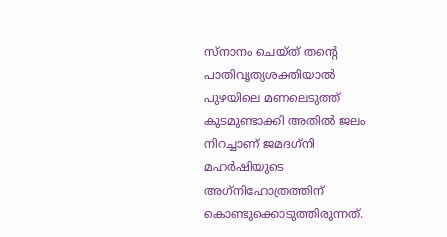സ്‌നാനം ചെയ്ത് തന്റെ പാതിവൃത്യശക്തിയാല്‍ പുഴയിലെ മണലെടുത്ത് കുടമുണ്ടാക്കി അതില്‍ ജലം നിറച്ചാണ് ജമദഗ്‌നി മഹര്‍ഷിയുടെ അഗ്‌നിഹോത്രത്തിന് കൊണ്ടുക്കൊടുത്തിരുന്നത്.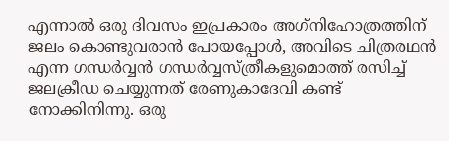എന്നാല്‍ ഒരു ദിവസം ഇപ്രകാരം അഗ്‌നിഹോത്രത്തിന് ജലം കൊണ്ടുവരാന്‍ പോയപ്പോള്‍, അവിടെ ചിത്രരഥന്‍ എന്ന ഗന്ധര്‍വ്വന്‍ ഗന്ധര്‍വ്വസ്ത്രീകളുമൊത്ത് രസിച്ച് ജലക്രീഡ ചെയ്യുന്നത് രേണുകാദേവി കണ്ട് നോക്കിനിന്നു. ഒരു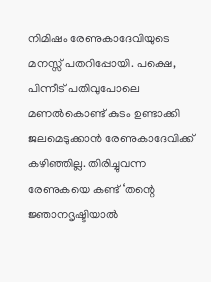നിമിഷം രേണുകാദേവിയുടെ മനസ്സ് പതറിപ്പോയി. പക്ഷെ, പിന്നീട് പതിവുപോലെ മണല്‍കൊണ്ട് കുടം ഉണ്ടാക്കി ജലമെടുക്കാന്‍ രേണുകാദേവിക്ക് കഴിഞ്ഞില്ല. തിരിച്ചുവന്ന രേണുകയെ കണ്ട് ‘തന്റെ ജ്ഞാനദൃഷ്ടിയാല്‍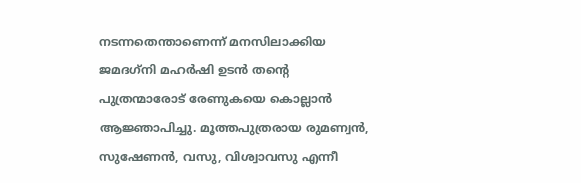നടന്നതെന്താണെന്ന് മനസിലാക്കിയ ജമദഗ്‌നി മഹര്‍ഷി ഉടന്‍ തന്റെ പുത്രന്മാരോട് രേണുകയെ കൊല്ലാന്‍ ആജ്ഞാപിച്ചു. മൂത്തപുത്രരായ രുമണ്വന്‍, സുഷേണന്‍, വസു, വിശ്വാവസു എന്നീ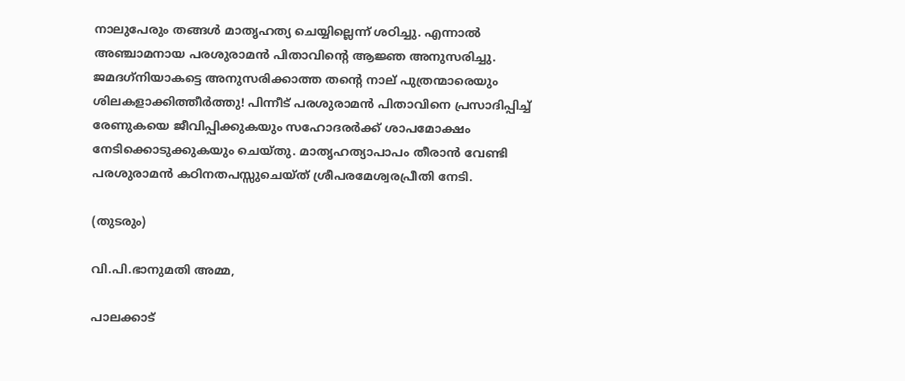നാലുപേരും തങ്ങള്‍ മാതൃഹത്യ ചെയ്യില്ലെന്ന് ശഠിച്ചു. എന്നാല്‍ അഞ്ചാമനായ പരശുരാമന്‍ പിതാവിന്റെ ആജ്ഞ അനുസരിച്ചു. ജമദഗ്‌നിയാകട്ടെ അനുസരിക്കാത്ത തന്റെ നാല് പുത്രന്മാരെയും ശിലകളാക്കിത്തീര്‍ത്തു! പിന്നീട് പരശുരാമന്‍ പിതാവിനെ പ്രസാദിപ്പിച്ച് രേണുകയെ ജീവിപ്പിക്കുകയും സഹോദരര്‍ക്ക് ശാപമോക്ഷം നേടിക്കൊടുക്കുകയും ചെയ്തു. മാതൃഹത്യാപാപം തീരാന്‍ വേണ്ടി പരശുരാമന്‍ കഠിനതപസ്സുചെയ്ത് ശ്രീപരമേശ്വരപ്രീതി നേടി.

(തുടരും)

വി.പി.ഭാനുമതി അമ്മ,

പാലക്കാട്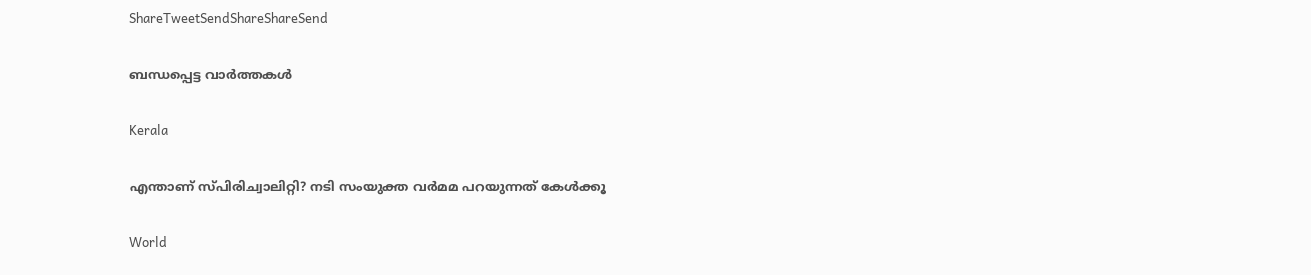ShareTweetSendShareShareSend

ബന്ധപ്പെട്ട വാര്‍ത്തകള്‍

Kerala

എന്താണ് സ്പിരിച്വാലിറ്റി? നടി സംയുക്ത വര്‍മമ പറയുന്നത് കേള്‍ക്കൂ

World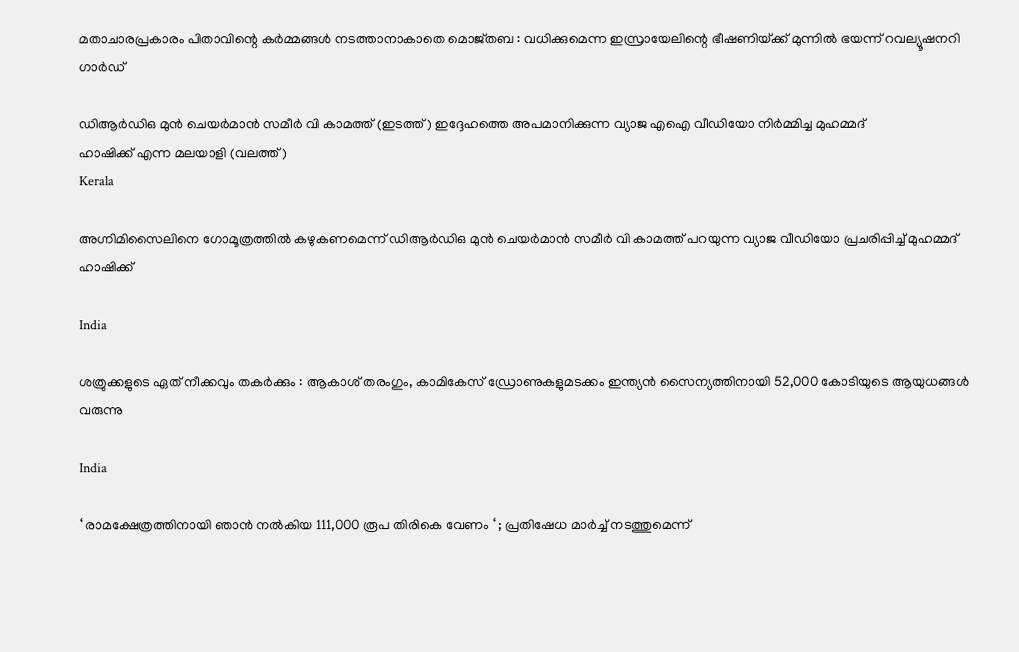മതാചാരപ്രകാരം പിതാവിന്റെ കർമ്മങ്ങൾ നടത്താനാകാതെ മൊജ്തബ : വധിക്കുമെന്ന ഇസ്രായേലിന്റെ ഭീഷണിയ്‌ക്ക് മുന്നിൽ ഭയന്ന് റവല്യൂഷനറി ഗാർഡ്

ഡിആര്‍ഡിഒ മുന്‍ ചെയര്‍മാന്‍ സമീര്‍ വി കാമത്ത് (ഇടത്ത്) ഇദ്ദേഹത്തെ അപമാനിക്കുന്ന വ്യാജ എഐ വീഡിയോ നിര്‍മ്മിച്ച മുഹമ്മദ്
ഹാഷിക്ക് എന്ന മലയാളി (വലത്ത്)
Kerala

അഗ്നിമിസൈലിനെ ഗോമൂത്രത്തില്‍ കഴുകണമെന്ന് ഡിആര്‍ഡിഒ മുന്‍ ചെയര്‍മാന്‍ സമീര്‍ വി കാമത്ത് പറയുന്ന വ്യാജ വീഡിയോ പ്രചരിപ്പിച്ച് മുഹമ്മദ് ഹാഷിക്ക്

India

ശത്രുക്കളുടെ ഏത് നീക്കവും തകർക്കും : ആകാശ് തരംഗും, കാമികേസ് ഡ്രോണുകളുമടക്കം ഇന്ത്യൻ സൈന്യത്തിനായി 52,000 കോടിയുടെ ആയുധങ്ങൾ വരുന്നു

India

‘ രാമക്ഷേത്രത്തിനായി ഞാൻ നൽകിയ 111,000 രൂപ തിരികെ വേണം ‘ ; പ്രതിഷേധ മാർച്ച് നടത്തുമെന്ന്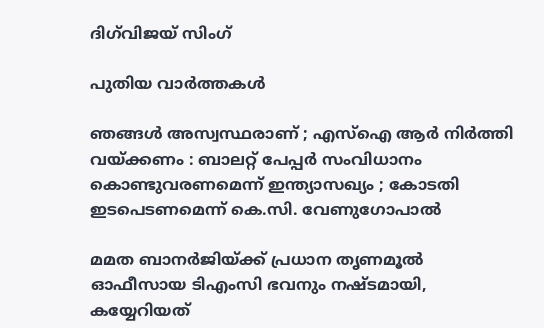ദിഗ്‌വിജയ് സിംഗ്

പുതിയ വാര്‍ത്തകള്‍

ഞങ്ങൾ അസ്വസ്ഥരാണ് ; എസ്ഐ ആർ നിർത്തി വയ്‌ക്കണം : ബാലറ്റ് പേപ്പർ സംവിധാനം കൊണ്ടുവരണമെന്ന് ഇന്ത്യാസഖ്യം ; കോടതി ഇടപെടണമെന്ന് കെ.സി. വേണുഗോപാൽ

മമത ബാനര്‍ജിയ്‌ക്ക് പ്രധാന തൃണമൂല്‍ ഓഫീസായ ടിഎംസി ഭവനും നഷ്ടമായി, കയ്യേറിയത്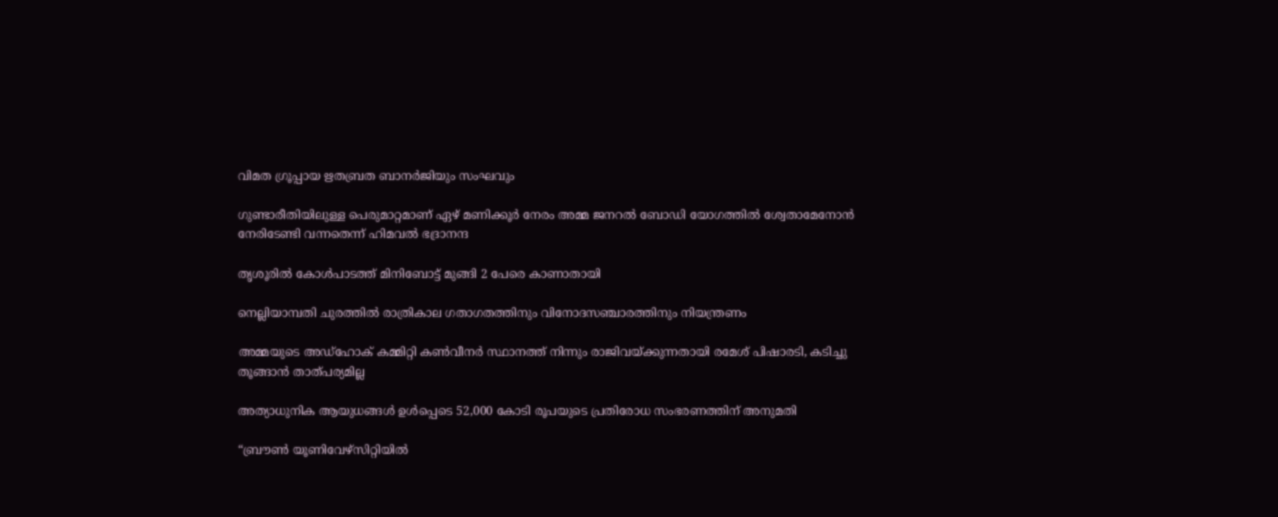വിമത ഗ്രൂപ്പായ ഋതബ്രത ബാനര്‍ജിയും സംഘവും

ഗുണ്ടാരീതിയിലുള്ള പെരുമാറ്റമാണ് ഏഴ് മണിക്കൂര്‍ നേരം അമ്മ ജനറല്‍ ബോഡി യോഗത്തില്‍ ശ്വേതാമേനോന്‍ നേരിടേണ്ടി വന്നതെന്ന് ഹിമവല്‍ ഭദ്രാനന്ദ

തൃശൂരില്‍ കോള്‍പാടത്ത് മിനിബോട്ട് മുങ്ങി 2 പേരെ കാണാതായി

നെല്ലിയാമ്പതി ചുരത്തില്‍ രാത്രികാല ഗതാഗതത്തിനും വിനോദസഞ്ചാരത്തിനും നിയന്ത്രണം

അമ്മയുടെ അഡ്‌ഹോക് കമ്മിറ്റി കണ്‍വീനര്‍ സ്ഥാനത്ത് നിന്നും രാജിവയ്‌ക്കുന്നതായി രമേശ് പിഷാരടി, കടിച്ചു തൂങ്ങാന്‍ താത്പര്യമില്ല

അത്യാധുനിക ആയുധങ്ങൾ ഉൾപ്പെടെ 52,000 കോടി രൂപയുടെ പ്രതിരോധ സംഭരണത്തിന് അനുമതി

“ബ്രൗണ്‍ യൂണിവേഴ്സിറ്റിയില്‍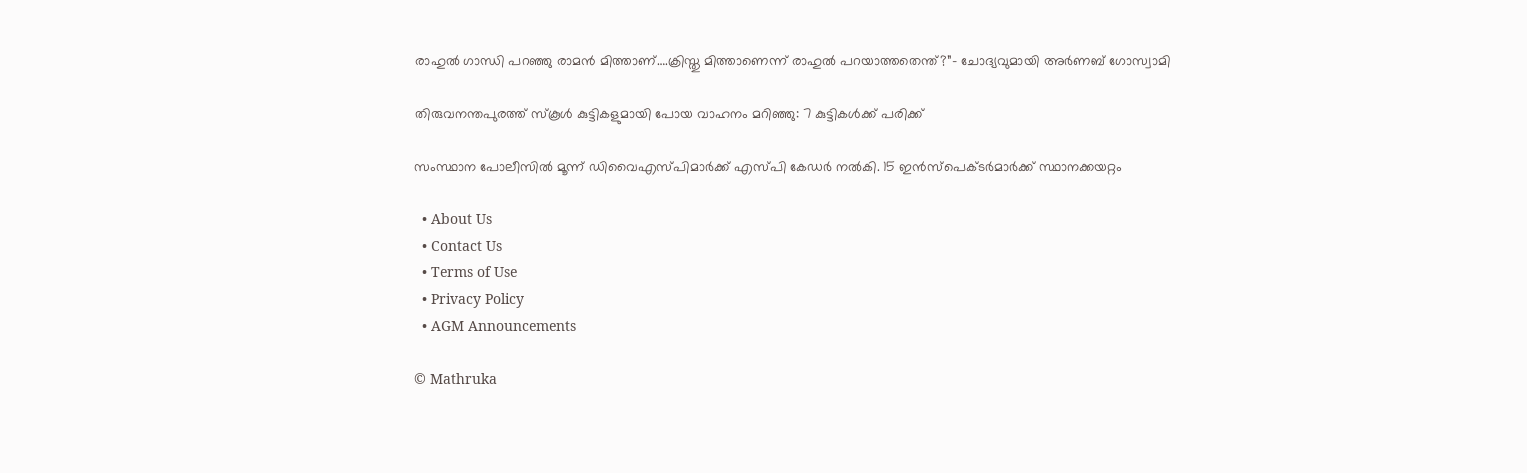രാഹുല്‍ ഗാന്ധി പറഞ്ഞു രാമന്‍ മിത്താണ്….ക്രിസ്തു മിത്താണെന്ന് രാഹുല്‍ പറയാത്തതെന്ത്?”- ചോദ്യവുമായി അര്‍ണബ് ഗോസ്വാമി

തിരുവനന്തപുരത്ത് സ്‌കൂള്‍ കുട്ടികളുമായി പോയ വാഹനം മറിഞ്ഞു: 7 കുട്ടികള്‍ക്ക് പരിക്ക്

സംസ്ഥാന പോലീസില്‍ മൂന്ന് ഡിവൈഎസ്പിമാര്‍ക്ക് എസ്പി കേഡര്‍ നല്‍കി. 15 ഇന്‍സ്പെക്ടര്‍മാര്‍ക്ക് സ്ഥാനക്കയറ്റം

  • About Us
  • Contact Us
  • Terms of Use
  • Privacy Policy
  • AGM Announcements

© Mathruka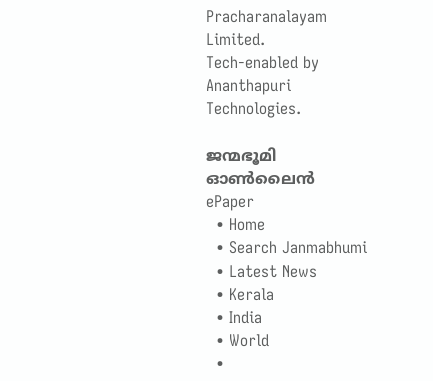Pracharanalayam Limited.
Tech-enabled by Ananthapuri Technologies.

ജന്മഭൂമി ഓണ്‍ലൈന്‍
ePaper
  • Home
  • Search Janmabhumi
  • Latest News
  • Kerala
  • India
  • World
  •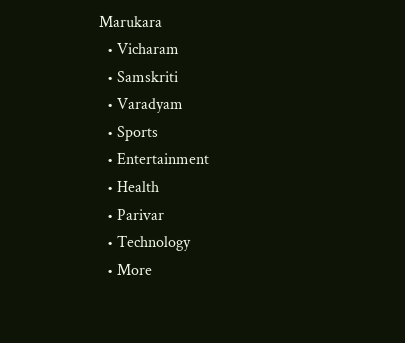Marukara
  • Vicharam
  • Samskriti
  • Varadyam
  • Sports
  • Entertainment
  • Health
  • Parivar
  • Technology
  • More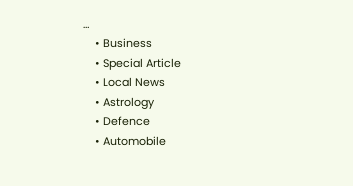…
    • Business
    • Special Article
    • Local News
    • Astrology
    • Defence
    • Automobile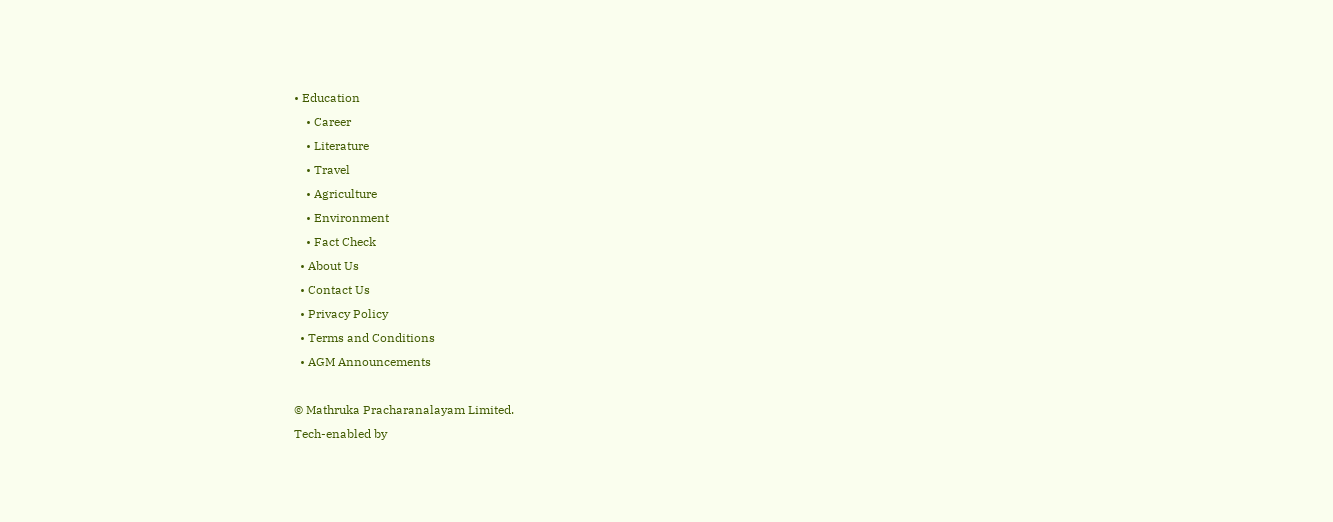• Education
    • Career
    • Literature
    • Travel
    • Agriculture
    • Environment
    • Fact Check
  • About Us
  • Contact Us
  • Privacy Policy
  • Terms and Conditions
  • AGM Announcements

© Mathruka Pracharanalayam Limited.
Tech-enabled by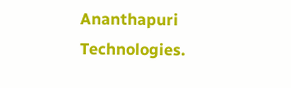Ananthapuri Technologies.